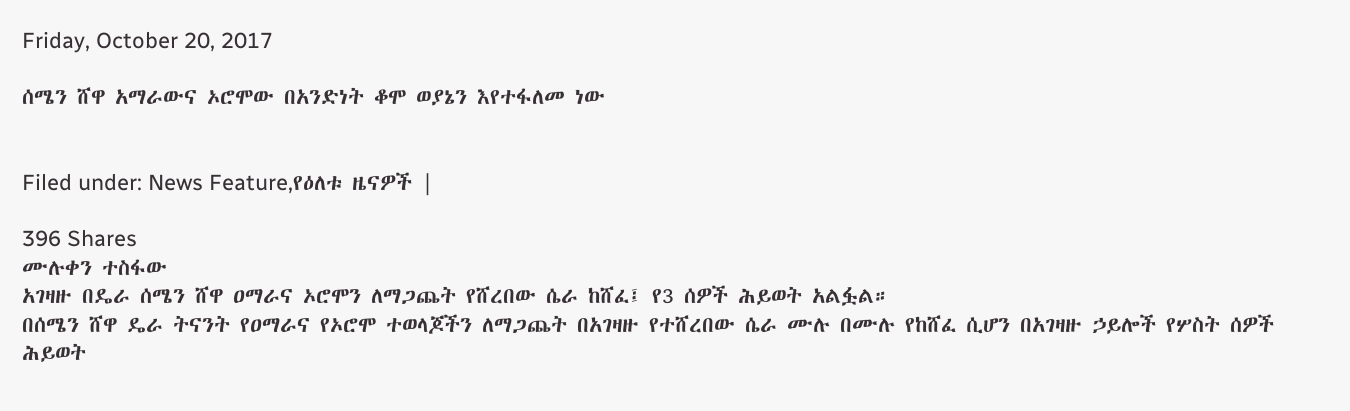Friday, October 20, 2017

ሰሜን ሸዋ አማራውና ኦሮሞው በአንድነት ቆሞ ወያኔን እየተፋለመ ነው


Filed under: News Feature,የዕለቱ ዜናዎች |

396 Shares
ሙሉቀን ተስፋው
አገዛዙ በዴራ ሰሜን ሸዋ ዐማራና ኦሮሞን ለማጋጨት የሸረበው ሴራ ከሸፈ፤ የ3 ሰዎች ሕይወት አልፏል።
በሰሜን ሸዋ ዴራ ትናንት የዐማራና የኦሮሞ ተወላጆችን ለማጋጨት በአገዛዙ የተሸረበው ሴራ ሙሉ በሙሉ የከሸፈ ሲሆን በአገዛዙ ኃይሎች የሦስት ሰዎች ሕይወት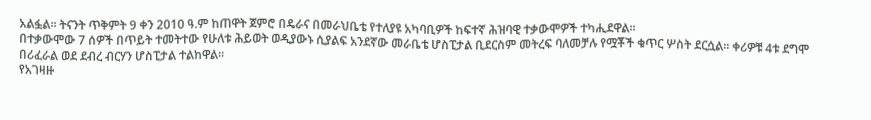አልፏል፡፡ ትናንት ጥቅምት 9 ቀን 2010 ዓ.ም ከጠዋት ጀምሮ በዴራና በመራህቤቴ የተለያዩ አካባቢዎች ከፍተኛ ሕዝባዊ ተቃውሞዎች ተካሒደዋል፡፡
በተቃውሞው 7 ሰዎች በጥይት ተመትተው የሁለቱ ሕይወት ወዲያውኑ ሲያልፍ አንደኛው መራቤቴ ሆስፒታል ቢደርስም መትረፍ ባለመቻሉ የሟቾች ቁጥር ሦስት ደርሷል፡፡ ቀሪዎቹ 4ቱ ደግሞ በሪፈራል ወደ ደብረ ብርሃን ሆስፒታል ተልከዋል፡፡
የአገዛዙ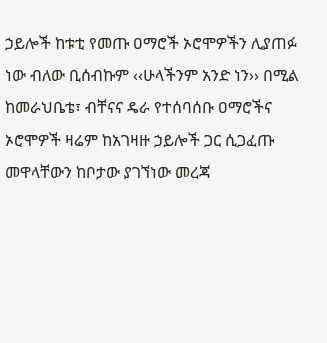ኃይሎች ከቱቲ የመጡ ዐማሮች ኦሮሞዎችን ሊያጠፉ ነው ብለው ቢሰብኩም ‹‹ሁላችንም አንድ ነን›› በሚል ከመራህቤቴ፣ ብቸናና ዴራ የተሰባሰቡ ዐማሮችና ኦሮሞዎች ዛሬም ከአገዛዙ ኃይሎች ጋር ሲጋፈጡ መዋላቸውን ከቦታው ያገኘነው መረጃ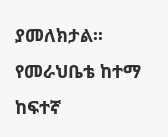ያመለክታል፡፡
የመራህቤቴ ከተማ ከፍተኛ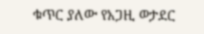ቁጥር ያለው የአጋዚ ወታደር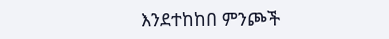እንደተከከበ ምንጮች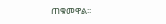ጠቁመዋል፡፡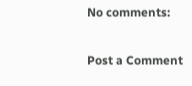No comments:

Post a Comment